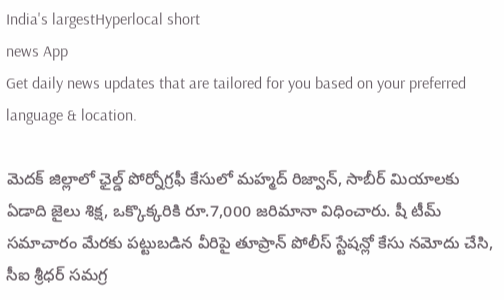India's largestHyperlocal short
news App
Get daily news updates that are tailored for you based on your preferred language & location.

మెదక్ జిల్లాలో ఛైల్డ్ పోర్నోగ్రఫీ కేసులో మహ్మద్ రిజ్వాన్, సాబీర్ మియాలకు ఏడాది జైలు శిక్ష, ఒక్కొక్కరికి రూ.7,000 జరిమానా విధించారు. షీ టీమ్ సమాచారం మేరకు పట్టుబడిన వీరిపై తూప్రాన్ పోలీస్ స్టేషన్లో కేసు నమోదు చేసి, సీఐ శ్రీధర్ సమగ్ర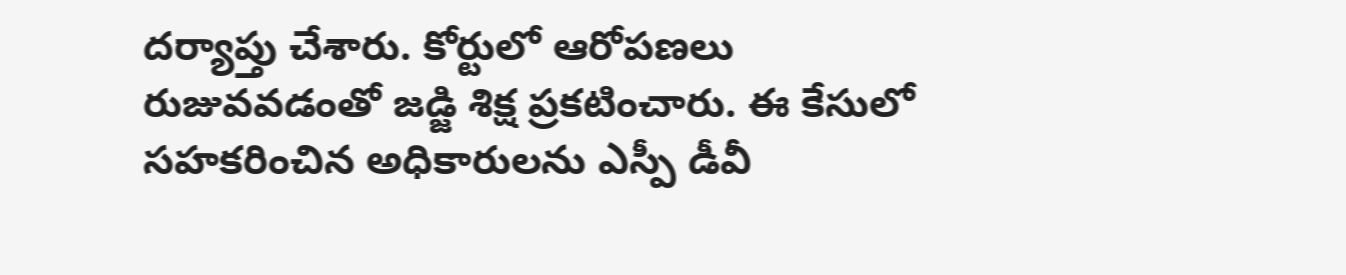దర్యాప్తు చేశారు. కోర్టులో ఆరోపణలు రుజువవడంతో జడ్జి శిక్ష ప్రకటించారు. ఈ కేసులో సహకరించిన అధికారులను ఎస్పీ డీవీ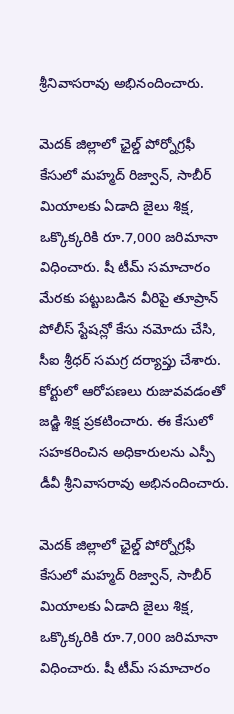శ్రీనివాసరావు అభినందించారు.

మెదక్ జిల్లాలో ఛైల్డ్ పోర్నోగ్రఫీ కేసులో మహ్మద్ రిజ్వాన్, సాబీర్ మియాలకు ఏడాది జైలు శిక్ష, ఒక్కొక్కరికి రూ.7,000 జరిమానా విధించారు. షీ టీమ్ సమాచారం మేరకు పట్టుబడిన వీరిపై తూప్రాన్ పోలీస్ స్టేషన్లో కేసు నమోదు చేసి, సీఐ శ్రీధర్ సమగ్ర దర్యాప్తు చేశారు. కోర్టులో ఆరోపణలు రుజువవడంతో జడ్జి శిక్ష ప్రకటించారు. ఈ కేసులో సహకరించిన అధికారులను ఎస్పీ డీవీ శ్రీనివాసరావు అభినందించారు.

మెదక్ జిల్లాలో ఛైల్డ్ పోర్నోగ్రఫీ కేసులో మహ్మద్ రిజ్వాన్, సాబీర్ మియాలకు ఏడాది జైలు శిక్ష, ఒక్కొక్కరికి రూ.7,000 జరిమానా విధించారు. షీ టీమ్ సమాచారం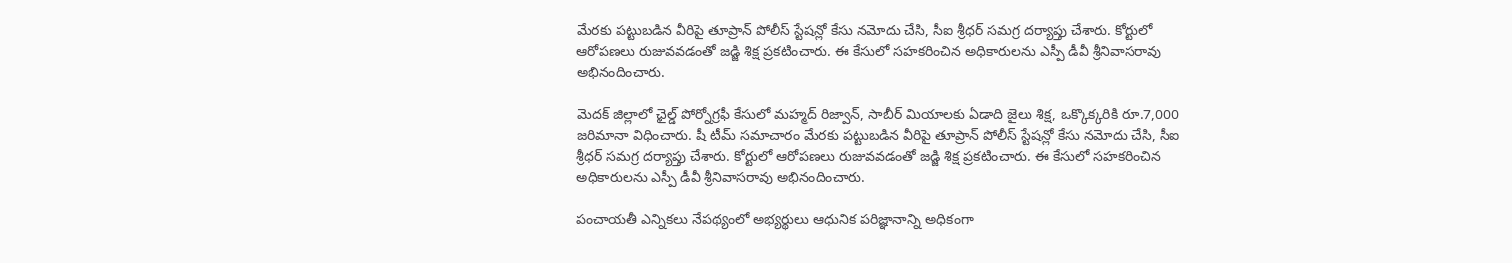మేరకు పట్టుబడిన వీరిపై తూప్రాన్ పోలీస్ స్టేషన్లో కేసు నమోదు చేసి, సీఐ శ్రీధర్ సమగ్ర దర్యాప్తు చేశారు. కోర్టులో ఆరోపణలు రుజువవడంతో జడ్జి శిక్ష ప్రకటించారు. ఈ కేసులో సహకరించిన అధికారులను ఎస్పీ డీవీ శ్రీనివాసరావు అభినందించారు.

మెదక్ జిల్లాలో ఛైల్డ్ పోర్నోగ్రఫీ కేసులో మహ్మద్ రిజ్వాన్, సాబీర్ మియాలకు ఏడాది జైలు శిక్ష, ఒక్కొక్కరికి రూ.7,000 జరిమానా విధించారు. షీ టీమ్ సమాచారం మేరకు పట్టుబడిన వీరిపై తూప్రాన్ పోలీస్ స్టేషన్లో కేసు నమోదు చేసి, సీఐ శ్రీధర్ సమగ్ర దర్యాప్తు చేశారు. కోర్టులో ఆరోపణలు రుజువవడంతో జడ్జి శిక్ష ప్రకటించారు. ఈ కేసులో సహకరించిన అధికారులను ఎస్పీ డీవీ శ్రీనివాసరావు అభినందించారు.

పంచాయతీ ఎన్నికలు నేపథ్యంలో అభ్యర్థులు ఆధునిక పరిజ్ఞానాన్ని అధికంగా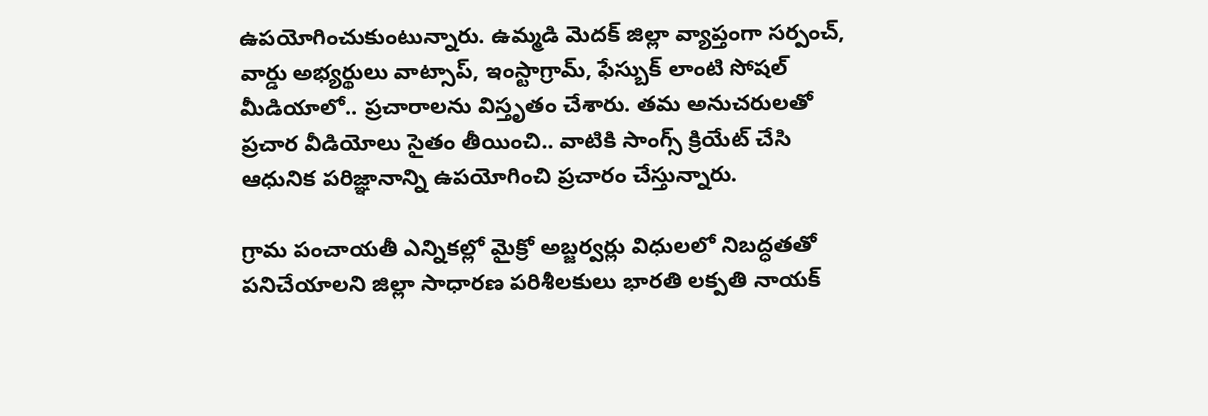ఉపయోగించుకుంటున్నారు. ఉమ్మడి మెదక్ జిల్లా వ్యాప్తంగా సర్పంచ్, వార్డు అభ్యర్థులు వాట్సాప్, ఇంస్టాగ్రామ్, ఫేస్బుక్ లాంటి సోషల్ మీడియాలో.. ప్రచారాలను విస్తృతం చేశారు. తమ అనుచరులతో ప్రచార వీడియోలు సైతం తీయించి.. వాటికి సాంగ్స్ క్రియేట్ చేసి ఆధునిక పరిజ్ఞానాన్ని ఉపయోగించి ప్రచారం చేస్తున్నారు.

గ్రామ పంచాయతీ ఎన్నికల్లో మైక్రో అబ్జర్వర్లు విధులలో నిబద్ధతతో పనిచేయాలని జిల్లా సాధారణ పరిశీలకులు భారతి లక్పతి నాయక్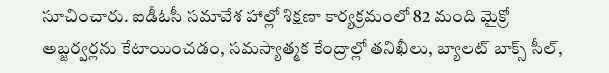సూచించారు. ఐడీఓసీ సమావేశ హాల్లో శిక్షణా కార్యక్రమంలో 82 మంది మైక్రో అబ్జర్వర్లను కేటాయించడం, సమస్యాత్మక కేంద్రాల్లో తనిఖీలు, బ్యాలట్ బాక్స్ సీల్,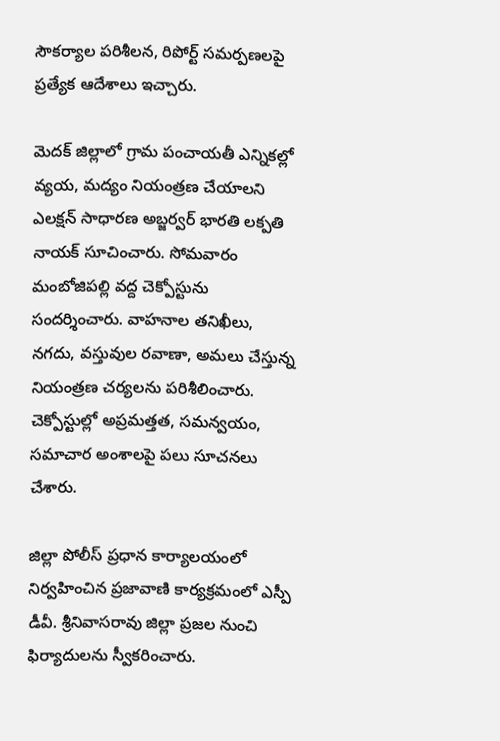సౌకర్యాల పరిశీలన, రిపోర్ట్ సమర్పణలపై ప్రత్యేక ఆదేశాలు ఇచ్చారు.

మెదక్ జిల్లాలో గ్రామ పంచాయతీ ఎన్నికల్లో వ్యయ, మద్యం నియంత్రణ చేయాలని ఎలక్షన్ సాధారణ అబ్జర్వర్ భారతి లక్పతి నాయక్ సూచించారు. సోమవారం మంబోజిపల్లి వద్ద చెక్పోస్టును సందర్శించారు. వాహనాల తనిఖీలు, నగదు, వస్తువుల రవాణా, అమలు చేస్తున్న నియంత్రణ చర్యలను పరిశీలించారు. చెక్పోస్టుల్లో అప్రమత్తత, సమన్వయం, సమాచార అంశాలపై పలు సూచనలు చేశారు.

జిల్లా పోలీస్ ప్రధాన కార్యాలయంలో నిర్వహించిన ప్రజావాణి కార్యక్రమంలో ఎస్పీ డీవీ. శ్రీనివాసరావు జిల్లా ప్రజల నుంచి ఫిర్యాదులను స్వీకరించారు.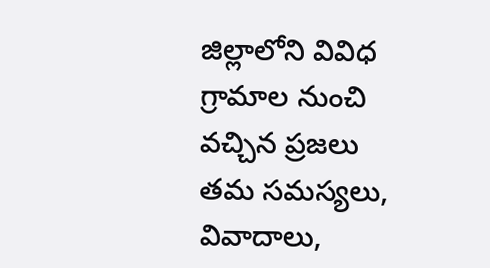జిల్లాలోని వివిధ గ్రామాల నుంచి వచ్చిన ప్రజలు తమ సమస్యలు, వివాదాలు,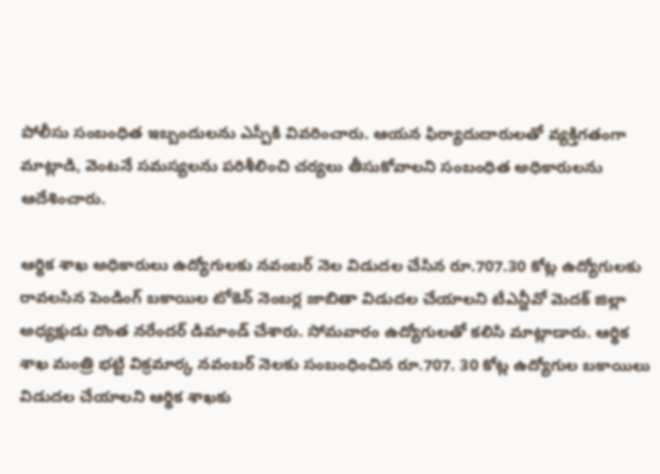పోలీసు సంబంధిత ఇబ్బందులను ఎస్పీకి వివరించారు. ఆయన ఫిర్యాదుదారులతో వ్యక్తిగతంగా మాట్లాడి, వెంటనే సమస్యలను పరిశీలించి చర్యలు తీసుకోవాలని సంబంధిత అధికారులను ఆదేశించారు.

ఆర్థిక శాఖ అధికారులు ఉద్యోగులకు నవంబర్ నెల విడుదల చేసిన రూ.707.30 కోట్ల ఉద్యోగులకు రావలసిన పెండింగ్ బకాయిల టోకెన్ నెంబర్ల జాబితా విడుదల చేయాలని టీఎన్జీవో మెదక్ జిల్లా అధ్యక్షుడు దొంత నరేందర్ డిమాండ్ చేశారు. సోమవారం ఉద్యోగులతో కలిసి మాట్లాడారు. ఆర్థిక శాఖ మంత్రి భట్టి విక్రమార్క నవంబర్ నెలకు సంబంధించిన రూ.707. 30 కోట్ల ఉద్యోగుల బకాయిలు విడుదల చేయాలని ఆర్థిక శాఖకు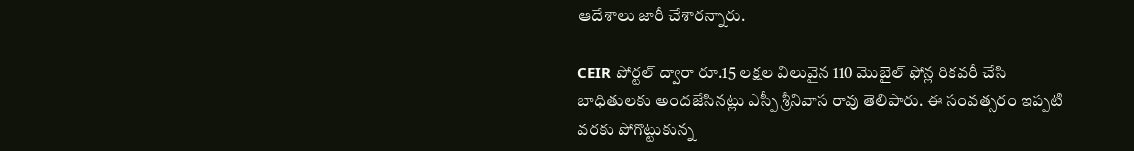ఆదేశాలు జారీ చేశారన్నారు.

CEIR పోర్టల్ ద్వారా రూ.15 లక్షల విలువైన 110 మొబైల్ ఫోన్ల రికవరీ చేసి బాధితులకు అందజేసినట్లు ఎస్పీ శ్రీనివాస రావు తెలిపారు. ఈ సంవత్సరం ఇప్పటి వరకు పోగొట్టుకున్న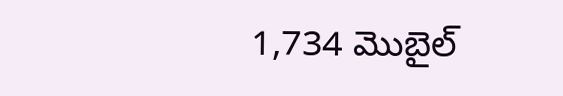1,734 మొబైల్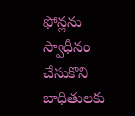ఫోన్లను స్వాధీనం చేసుకొని బాధితులకు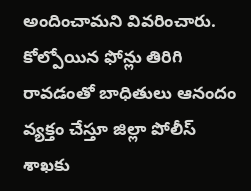అందించామని వివరించారు. కోల్పోయిన ఫోన్లు తిరిగి రావడంతో బాధితులు ఆనందం వ్యక్తం చేస్తూ జిల్లా పోలీస్ శాఖకు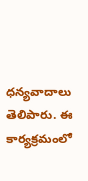ధన్యవాదాలు తెలిపారు. ఈ కార్యక్రమంలో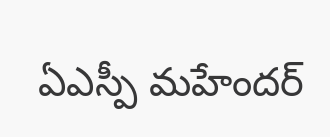ఏఎస్పీ మహేందర్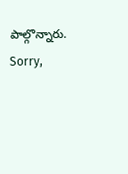పాల్గొన్నారు.
Sorry,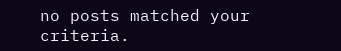no posts matched your criteria.